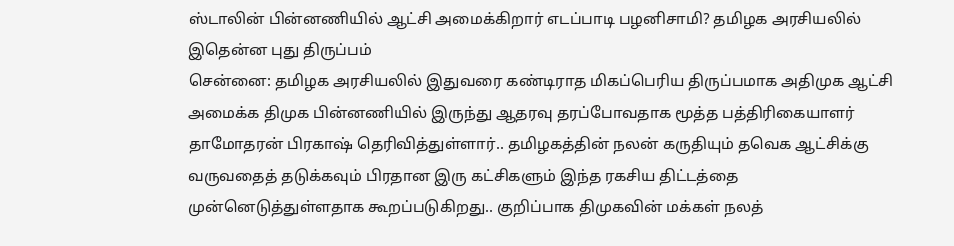ஸ்டாலின் பின்னணியில் ஆட்சி அமைக்கிறார் எடப்பாடி பழனிசாமி? தமிழக அரசியலில் இதென்ன புது திருப்பம்
சென்னை: தமிழக அரசியலில் இதுவரை கண்டிராத மிகப்பெரிய திருப்பமாக அதிமுக ஆட்சி அமைக்க திமுக பின்னணியில் இருந்து ஆதரவு தரப்போவதாக மூத்த பத்திரிகையாளர் தாமோதரன் பிரகாஷ் தெரிவித்துள்ளார்.. தமிழகத்தின் நலன் கருதியும் தவெக ஆட்சிக்கு வருவதைத் தடுக்கவும் பிரதான இரு கட்சிகளும் இந்த ரகசிய திட்டத்தை முன்னெடுத்துள்ளதாக கூறப்படுகிறது.. குறிப்பாக திமுகவின் மக்கள் நலத்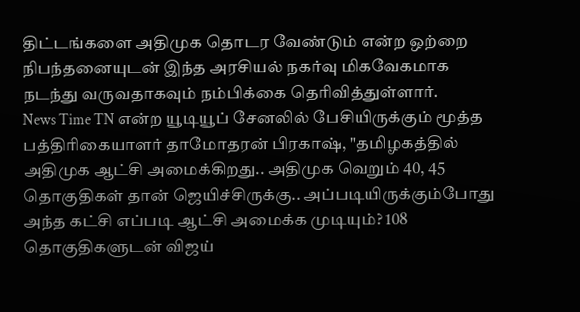திட்டங்களை அதிமுக தொடர வேண்டும் என்ற ஒற்றை நிபந்தனையுடன் இந்த அரசியல் நகர்வு மிகவேகமாக நடந்து வருவதாகவும் நம்பிக்கை தெரிவித்துள்ளார்.
News Time TN என்ற யூடியூப் சேனலில் பேசியிருக்கும் மூத்த பத்திரிகையாளர் தாமோதரன் பிரகாஷ், "தமிழகத்தில் அதிமுக ஆட்சி அமைக்கிறது.. அதிமுக வெறும் 40, 45 தொகுதிகள் தான் ஜெயிச்சிருக்கு.. அப்படியிருக்கும்போது அந்த கட்சி எப்படி ஆட்சி அமைக்க முடியும்? 108 தொகுதிகளுடன் விஜய்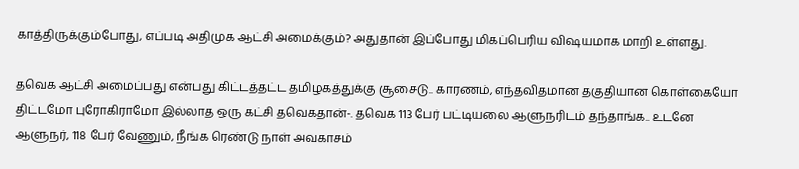காத்திருக்கும்போது, எப்படி அதிமுக ஆட்சி அமைக்கும்? அதுதான் இப்போது மிகப்பெரிய விஷயமாக மாறி உள்ளது.

தவெக ஆட்சி அமைப்பது என்பது கிட்டத்தட்ட தமிழகத்துக்கு சூசைடு.. காரணம், எந்தவிதமான தகுதியான கொள்கையோ திட்டமோ புரோகிராமோ இல்லாத ஒரு கட்சி தவெகதான்-. தவெக 113 பேர் பட்டியலை ஆளுநரிடம் தந்தாங்க.. உடனே ஆளுநர், 118 பேர் வேணும், நீங்க ரெண்டு நாள் அவகாசம்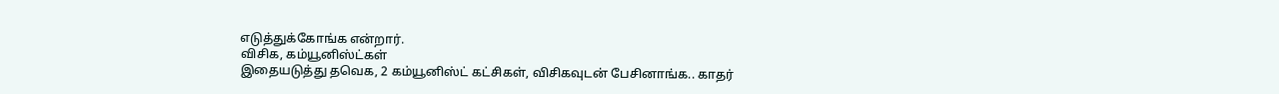எடுத்துக்கோங்க என்றார்.
விசிக, கம்யூனிஸ்ட்கள்
இதையடுத்து தவெக, 2 கம்யூனிஸ்ட் கட்சிகள், விசிகவுடன் பேசினாங்க.. காதர்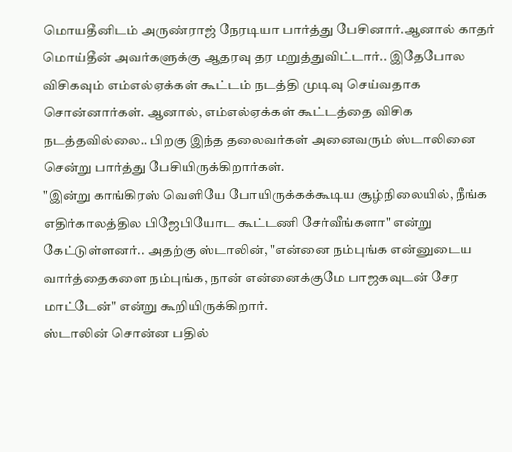மொயதீனிடம் அருண்ராஜ் நேரடியா பார்த்து பேசினார்.ஆனால் காதர் மொய்தீன் அவர்களுக்கு ஆதரவு தர மறுத்துவிட்டார்.. இதேபோல விசிகவும் எம்எல்ஏக்கள் கூட்டம் நடத்தி முடிவு செய்வதாக சொன்னார்கள். ஆனால், எம்எல்ஏக்கள் கூட்டத்தை விசிக நடத்தவில்லை.. பிறகு இந்த தலைவர்கள் அனைவரும் ஸ்டாலினை சென்று பார்த்து பேசியிருக்கிறார்கள்.
"இன்று காங்கிரஸ் வெளியே போயிருக்கக்கூடிய சூழ்நிலையில், நீங்க எதிர்காலத்தில பிஜேபியோட கூட்டணி சேர்வீங்களா" என்று கேட்டுள்ளனர்.. அதற்கு ஸ்டாலின், "என்னை நம்புங்க என்னுடைய வார்த்தைகளை நம்புங்க, நான் என்னைக்குமே பாஜகவுடன் சேர மாட்டேன்" என்று கூறியிருக்கிறார்.
ஸ்டாலின் சொன்ன பதில்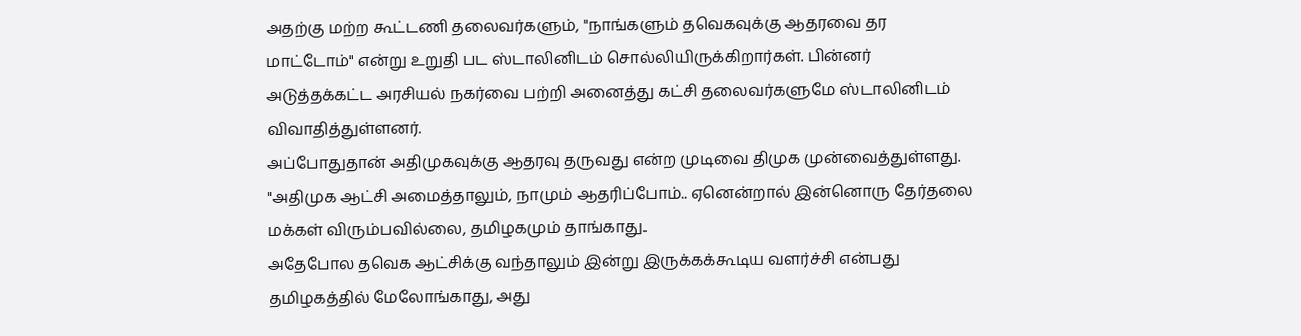அதற்கு மற்ற கூட்டணி தலைவர்களும், "நாங்களும் தவெகவுக்கு ஆதரவை தர மாட்டோம்" என்று உறுதி பட ஸ்டாலினிடம் சொல்லியிருக்கிறார்கள். பின்னர் அடுத்தக்கட்ட அரசியல் நகர்வை பற்றி அனைத்து கட்சி தலைவர்களுமே ஸ்டாலினிடம் விவாதித்துள்ளனர்.
அப்போதுதான் அதிமுகவுக்கு ஆதரவு தருவது என்ற முடிவை திமுக முன்வைத்துள்ளது. "அதிமுக ஆட்சி அமைத்தாலும், நாமும் ஆதரிப்போம்.. ஏனென்றால் இன்னொரு தேர்தலை மக்கள் விரும்பவில்லை, தமிழகமும் தாங்காது..
அதேபோல தவெக ஆட்சிக்கு வந்தாலும் இன்று இருக்கக்கூடிய வளர்ச்சி என்பது தமிழகத்தில் மேலோங்காது, அது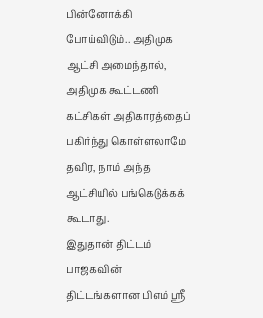பின்னோக்கி போய்விடும்.. அதிமுக ஆட்சி அமைந்தால், அதிமுக கூட்டணி கட்சிகள் அதிகாரத்தைப் பகிர்ந்து கொள்ளலாமே தவிர, நாம் அந்த ஆட்சியில் பங்கெடுக்கக் கூடாது.
இதுதான் திட்டம்
பாஜகவின் திட்டங்களான பிஎம் ஸ்ரீ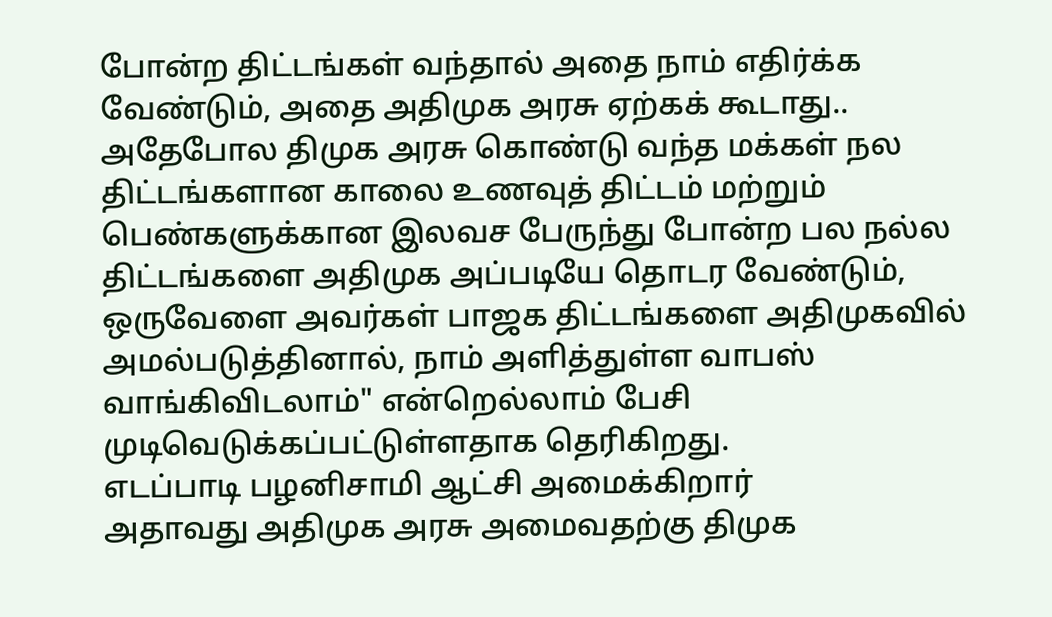போன்ற திட்டங்கள் வந்தால் அதை நாம் எதிர்க்க வேண்டும், அதை அதிமுக அரசு ஏற்கக் கூடாது.. அதேபோல திமுக அரசு கொண்டு வந்த மக்கள் நல திட்டங்களான காலை உணவுத் திட்டம் மற்றும் பெண்களுக்கான இலவச பேருந்து போன்ற பல நல்ல திட்டங்களை அதிமுக அப்படியே தொடர வேண்டும், ஒருவேளை அவர்கள் பாஜக திட்டங்களை அதிமுகவில் அமல்படுத்தினால், நாம் அளித்துள்ள வாபஸ் வாங்கிவிடலாம்" என்றெல்லாம் பேசி முடிவெடுக்கப்பட்டுள்ளதாக தெரிகிறது.
எடப்பாடி பழனிசாமி ஆட்சி அமைக்கிறார்
அதாவது அதிமுக அரசு அமைவதற்கு திமுக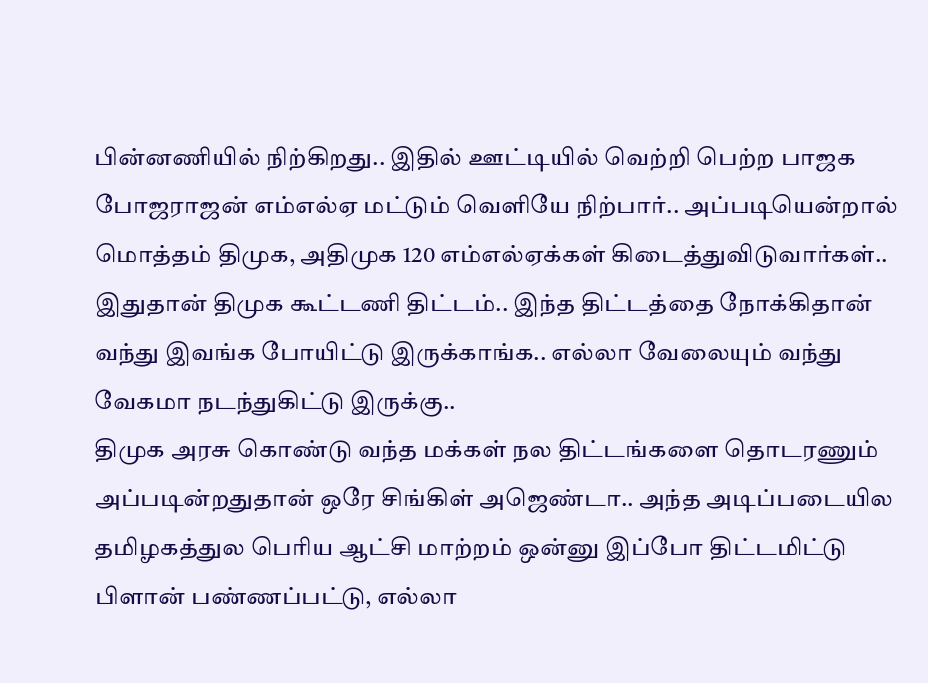பின்னணியில் நிற்கிறது.. இதில் ஊட்டியில் வெற்றி பெற்ற பாஜக போஜராஜன் எம்எல்ஏ மட்டும் வெளியே நிற்பார்.. அப்படியென்றால் மொத்தம் திமுக, அதிமுக 120 எம்எல்ஏக்கள் கிடைத்துவிடுவார்கள்.. இதுதான் திமுக கூட்டணி திட்டம்.. இந்த திட்டத்தை நோக்கிதான் வந்து இவங்க போயிட்டு இருக்காங்க.. எல்லா வேலையும் வந்து வேகமா நடந்துகிட்டு இருக்கு..
திமுக அரசு கொண்டு வந்த மக்கள் நல திட்டங்களை தொடரணும் அப்படின்றதுதான் ஒரே சிங்கிள் அஜெண்டா.. அந்த அடிப்படையில தமிழகத்துல பெரிய ஆட்சி மாற்றம் ஒன்னு இப்போ திட்டமிட்டு பிளான் பண்ணப்பட்டு, எல்லா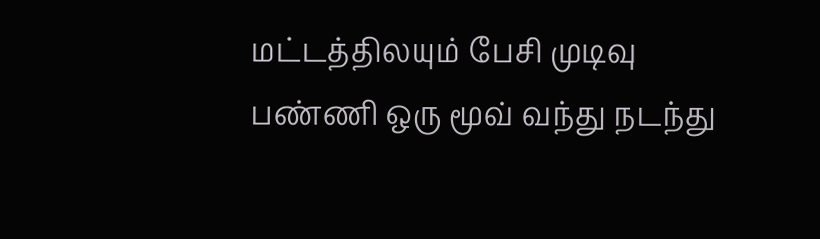மட்டத்திலயும் பேசி முடிவு பண்ணி ஒரு மூவ் வந்து நடந்து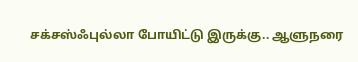சக்சஸ்ஃபுல்லா போயிட்டு இருக்கு.. ஆளுநரை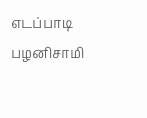எடப்பாடி பழனிசாமி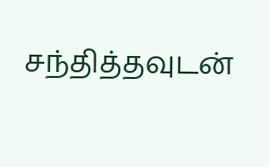சந்தித்தவுடன்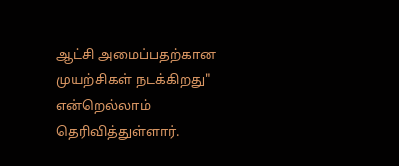ஆட்சி அமைப்பதற்கான முயற்சிகள் நடக்கிறது" என்றெல்லாம் தெரிவித்துள்ளார்.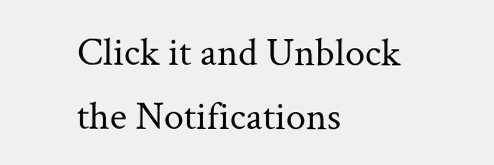Click it and Unblock the Notifications